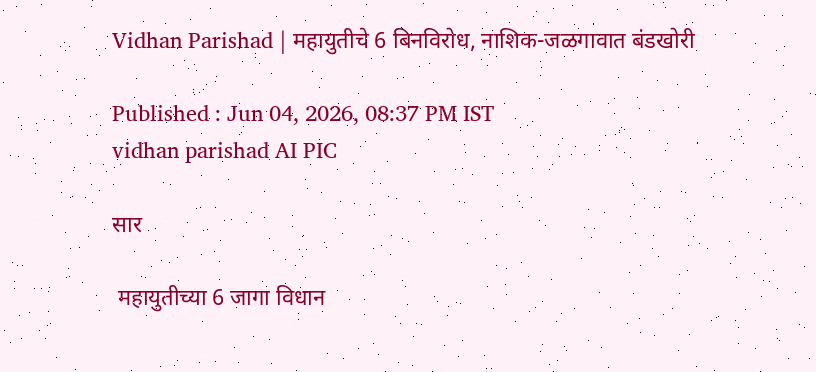Vidhan Parishad | महायुतीचे 6 बिनविरोध, नाशिक-जळगावात बंडखोरी

Published : Jun 04, 2026, 08:37 PM IST
vidhan parishad AI PIC

सार

 महायुतीच्या 6 जागा विधान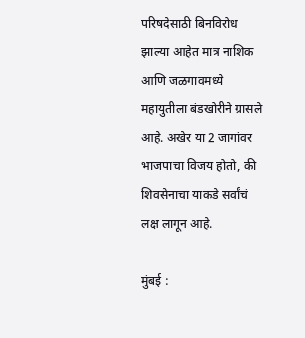परिषदेसाठी बिनविरोध झाल्या आहेत मात्र नाशिक आणि जळगावमध्ये महायुतीला बंडखोरीने ग्रासले आहे. अखेर या 2 जागांवर भाजपाचा विजय होतो, की शिवसेनाचा याकडे सर्वांचं लक्ष लागून आहे.

मुंबई :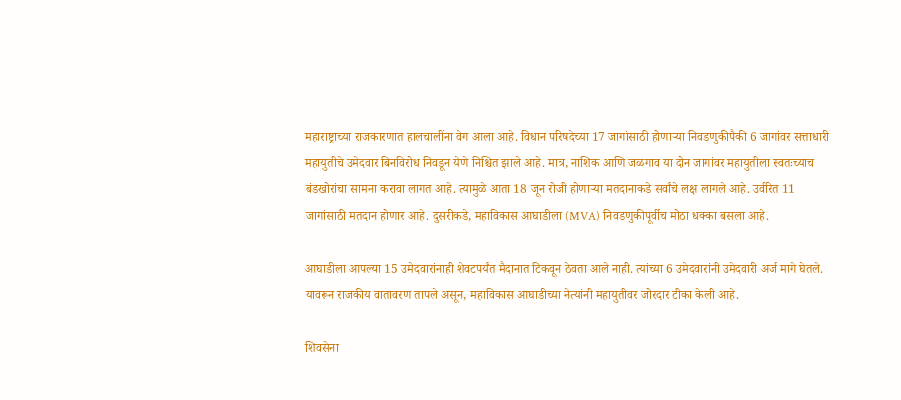महाराष्ट्राच्या राजकारणात हालचालींना वेग आला आहे. विधान परिषदेच्या 17 जागांसाठी होणाऱ्या निवडणुकीपैकी 6 जागांवर सत्ताधारी महायुतीचे उमेदवार बिनविरोध निवडून येणे निश्चित झाले आहे. मात्र, नाशिक आणि जळगाव या दोन जागांवर महायुतीला स्वतःच्याच बंडखोरांचा सामना करावा लागत आहे. त्यामुळे आता 18 जून रोजी होणाऱ्या मतदानाकडे सर्वांचे लक्ष लागले आहे. उर्वरित 11 जागांसाठी मतदान होणार आहे. दुसरीकडे, महाविकास आघाडीला (MVA) निवडणुकीपूर्वीच मोठा धक्का बसला आहे.

आघाडीला आपल्या 15 उमेदवारांनाही शेवटपर्यंत मैदानात टिकवून ठेवता आले नाही. त्यांच्या 6 उमेदवारांनी उमेदवारी अर्ज मागे घेतले. यावरून राजकीय वातावरण तापले असून, महाविकास आघाडीच्या नेत्यांनी महायुतीवर जोरदार टीका केली आहे.

शिवसेना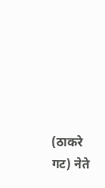(ठाकरे गट) नेते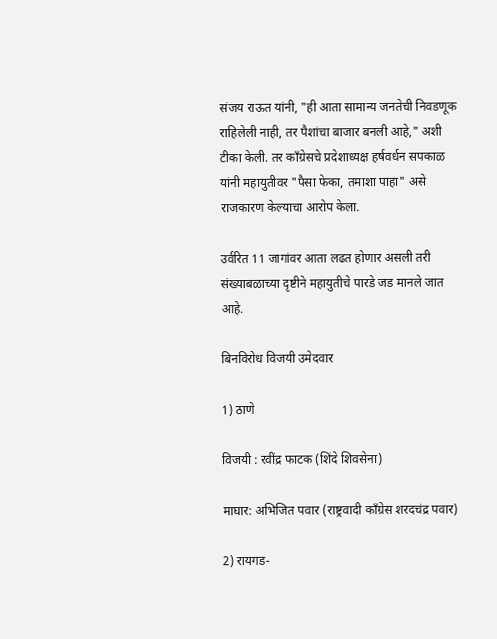संजय राऊत यांनी, "ही आता सामान्य जनतेची निवडणूक राहिलेली नाही, तर पैशांचा बाजार बनली आहे," अशी टीका केली. तर काँग्रेसचे प्रदेशाध्यक्ष हर्षवर्धन सपकाळ यांनी महायुतीवर "पैसा फेका, तमाशा पाहा" असे राजकारण केल्याचा आरोप केला.

उर्वरित 11 जागांवर आता लढत होणार असली तरी संख्याबळाच्या दृष्टीने महायुतीचे पारडे जड मानले जात आहे.

बिनविरोध विजयी उमेदवार

1) ठाणे

विजयी : रवींद्र फाटक (शिंदे शिवसेना)

माघार: अभिजित पवार (राष्ट्रवादी काँग्रेस शरदचंद्र पवार)

2) रायगड-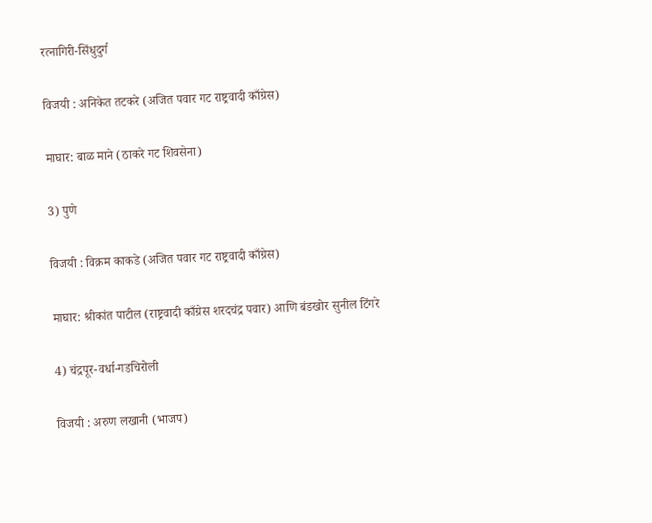रत्नागिरी-सिंधुदुर्ग

विजयी : अनिकेत तटकरे (अजित पवार गट राष्ट्रवादी काँग्रेस)

माघार: बाळ माने (ठाकरे गट शिवसेना)

3) पुणे

विजयी : विक्रम काकडे (अजित पवार गट राष्ट्रवादी काँग्रेस)

माघार: श्रीकांत पाटील (राष्ट्रवादी काँग्रेस शरदचंद्र पवार) आणि बंडखोर सुनील टिंगरे

4) चंद्रपूर-वर्धा-गडचिरोली

विजयी : अरुण लखानी (भाजप)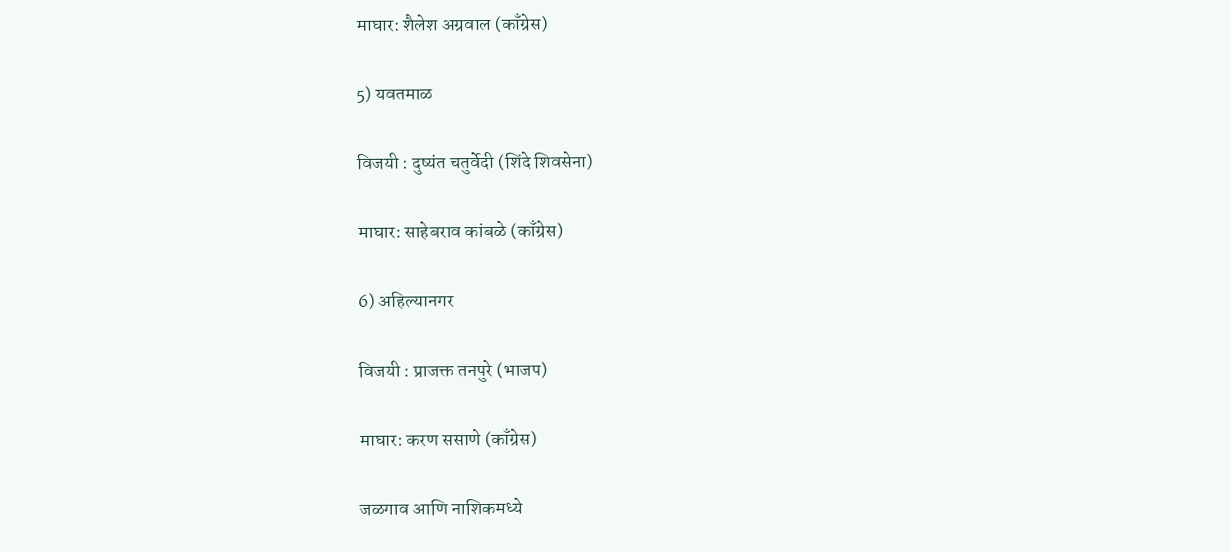माघार: शैलेश अग्रवाल (काँग्रेस)

5) यवतमाळ

विजयी : दुष्यंत चतुर्वेदी (शिंदे शिवसेना)

माघार: साहेबराव कांबळे (काँग्रेस)

6) अहिल्यानगर

विजयी : प्राजक्त तनपुरे (भाजप)

माघार: करण ससाणे (काँग्रेस)

जळगाव आणि नाशिकमध्ये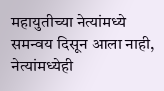महायुतीच्या नेत्यांमध्ये समन्वय दिसून आला नाही, नेत्यांमध्येही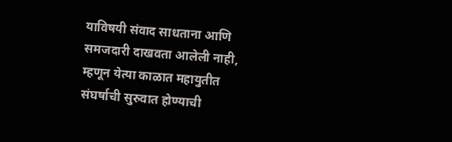याविषयी संवाद साधताना आणि समजदारी दाखवता आलेली नाही, म्हणून येत्या काळात महायुतीत संघर्षाची सुरुवात होण्याची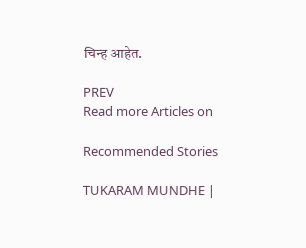चिन्ह आहेत.

PREV
Read more Articles on

Recommended Stories

TUKARAM MUNDHE |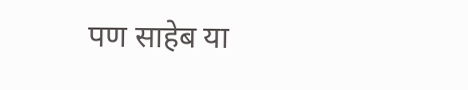पण साहेब या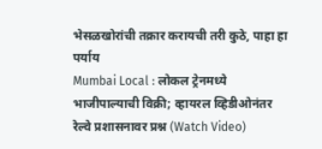भेसळखोरांची तक्रार करायची तरी कुठे, पाहा हा पर्याय
Mumbai Local : लोकल ट्रेनमध्ये भाजीपाल्याची विक्री; व्हायरल व्हिडीओनंतर रेल्वे प्रशासनावर प्रश्न (Watch Video)